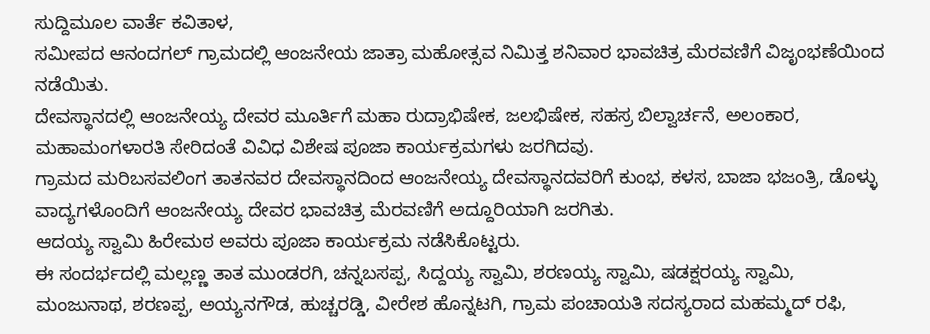ಸುದ್ದಿಮೂಲ ವಾರ್ತೆ ಕವಿತಾಳ,
ಸಮೀಪದ ಆನಂದಗಲ್ ಗ್ರಾಮದಲ್ಲಿ ಆಂಜನೇಯ ಜಾತ್ರಾ ಮಹೋತ್ಸವ ನಿಮಿತ್ತ ಶನಿವಾರ ಭಾವಚಿತ್ರ ಮೆರವಣಿಗೆ ವಿಜೃಂಭಣೆಯಿಂದ ನಡೆಯಿತು.
ದೇವಸ್ಥಾನದಲ್ಲಿ ಆಂಜನೇಯ್ಯ ದೇವರ ಮೂರ್ತಿಗೆ ಮಹಾ ರುದ್ರಾಭಿಷೇಕ, ಜಲಭಿಷೇಕ, ಸಹಸ್ರ ಬಿಲ್ವಾರ್ಚನೆ, ಅಲಂಕಾರ, ಮಹಾಮಂಗಳಾರತಿ ಸೇರಿದಂತೆ ವಿವಿಧ ವಿಶೇಷ ಪೂಜಾ ಕಾರ್ಯಕ್ರಮಗಳು ಜರಗಿದವು.
ಗ್ರಾಮದ ಮರಿಬಸವಲಿಂಗ ತಾತನವರ ದೇವಸ್ಥಾನದಿಂದ ಆಂಜನೇಯ್ಯ ದೇವಸ್ಥಾನದವರಿಗೆ ಕುಂಭ, ಕಳಸ, ಬಾಜಾ ಭಜಂತ್ರಿ, ಡೊಳ್ಳು ವಾದ್ಯಗಳೊಂದಿಗೆ ಆಂಜನೇಯ್ಯ ದೇವರ ಭಾವಚಿತ್ರ ಮೆರವಣಿಗೆ ಅದ್ದೂರಿಯಾಗಿ ಜರಗಿತು.
ಆದಯ್ಯ ಸ್ವಾಮಿ ಹಿರೇಮಠ ಅವರು ಪೂಜಾ ಕಾರ್ಯಕ್ರಮ ನಡೆಸಿಕೊಟ್ಟರು.
ಈ ಸಂದರ್ಭದಲ್ಲಿ ಮಲ್ಲಣ್ಣ ತಾತ ಮುಂಡರಗಿ, ಚನ್ನಬಸಪ್ಪ, ಸಿದ್ದಯ್ಯ ಸ್ವಾಮಿ, ಶರಣಯ್ಯ ಸ್ವಾಮಿ, ಷಡಕ್ಷರಯ್ಯ ಸ್ವಾಮಿ, ಮಂಜುನಾಥ, ಶರಣಪ್ಪ, ಅಯ್ಯನಗೌಡ, ಹುಚ್ಚರಡ್ಡಿ, ವೀರೇಶ ಹೊನ್ನಟಗಿ, ಗ್ರಾಮ ಪಂಚಾಯತಿ ಸದಸ್ಯರಾದ ಮಹಮ್ಮದ್ ರಫಿ,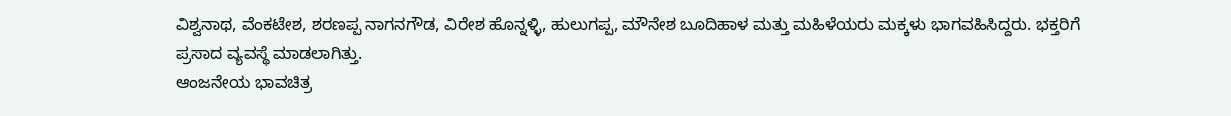ವಿಶ್ವನಾಥ, ವೆಂಕಟೇಶ, ಶರಣಪ್ಪ ನಾಗನಗೌಡ, ವಿರೇಶ ಹೊನ್ನಳ್ಳಿ, ಹುಲುಗಪ್ಪ, ಮೌನೇಶ ಬೂದಿಹಾಳ ಮತ್ತು ಮಹಿಳೆಯರು ಮಕ್ಕಳು ಭಾಗವಹಿಸಿದ್ದರು. ಭಕ್ತರಿಗೆ ಪ್ರಸಾದ ವ್ಯವಸ್ಥೆ ಮಾಡಲಾಗಿತ್ತು.
ಆಂಜನೇಯ ಭಾವಚಿತ್ರ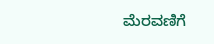ಮೆರವಣಿಗೆ